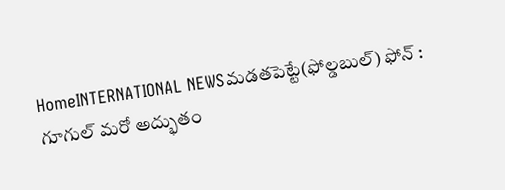HomeINTERNATIONAL NEWSమడతపెట్టే(ఫోల్డబుల్) ఫోన్ : గూగుల్ మరో అద్భుతం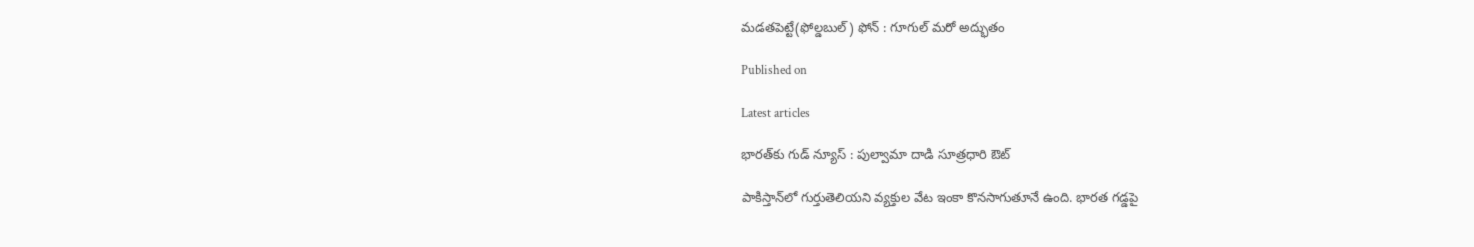మడతపెట్టే(ఫోల్డబుల్) ఫోన్ : గూగుల్ మరో అద్భుతం

Published on

Latest articles

భారత్‌కు గుడ్ న్యూస్ : పుల్వామా దాడి సూత్రధారి ఔట్

పాకిస్తాన్‌లో గుర్తుతెలియని వ్యక్తుల వేట ఇంకా కొనసాగుతూనే ఉంది. భారత గడ్డపై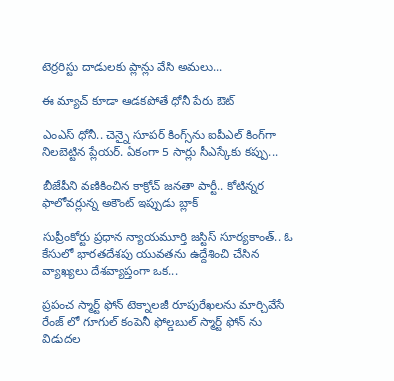టెర్రరిస్టు దాడులకు ప్లాన్లు వేసి అమలు...

ఈ మ్యాచ్ కూడా ఆడకపోతే ధోనీ పేరు ఔట్

ఎంఎస్ ధోనీ.. చెన్నై సూపర్ కింగ్స్‌ను ఐపీఎల్ కింగ్‌గా నిలబెట్టిన ప్లేయర్. ఏకంగా 5 సార్లు సీఎస్కేకు కప్పు...

బీజేపీని వణికించిన కాక్రోచ్ జనతా పార్టీ.. కోటిన్నర ఫాలోవర్లున్న అకౌంట్ ఇప్పుడు బ్లాక్

సుప్రీంకోర్టు ప్రధాన న్యాయమూర్తి జస్టిస్ సూర్యకాంత్.. ఓ కేసులో భారతదేశపు యువతను ఉద్దేశించి చేసిన వ్యాఖ్యలు దేశవ్యాప్తంగా ఒక...

ప్రపంచ స్మార్ట్ ఫోన్ టెక్నాలజీ రూపురేఖలను మార్చివేసే రేంజ్ లో గూగుల్ కంపెనీ ఫోల్డబుల్ స్మార్ట్ ఫోన్ ను విడుదల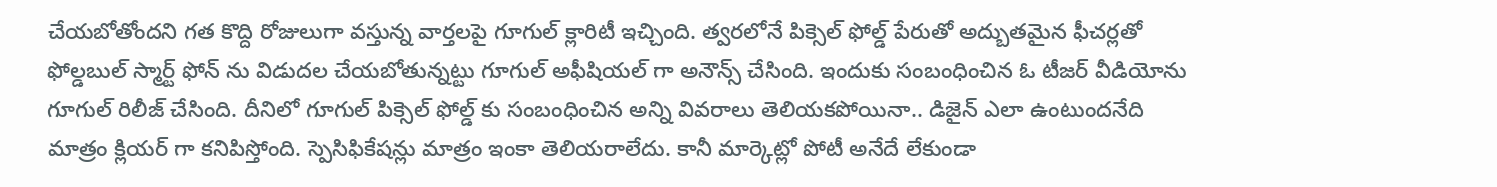చేయబోతోందని గత కొద్ది రోజులుగా వస్తున్న వార్తలపై గూగుల్ క్లారిటీ ఇచ్చింది. త్వరలోనే పిక్సెల్ ఫోల్డ్ పేరుతో అద్బుతమైన ఫీచర్లతో ఫోల్డబుల్ స్మార్ట్ ఫోన్ ను విడుదల చేయబోతున్నట్టు గూగుల్ అఫీషియల్ గా అనౌన్స్ చేసింది. ఇందుకు సంబంధించిన ఓ టీజర్ వీడియోను గూగుల్ రిలీజ్ చేసింది. దీనిలో గూగుల్ పిక్సెల్ ఫోల్డ్ కు సంబంధించిన అన్ని వివరాలు తెలియకపోయినా.. డిజైన్ ఎలా ఉంటుందనేది మాత్రం క్లియర్ గా కనిపిస్తోంది. స్పెసిఫికేషన్లు మాత్రం ఇంకా తెలియరాలేదు. కానీ మార్కెట్లో పోటీ అనేదే లేకుండా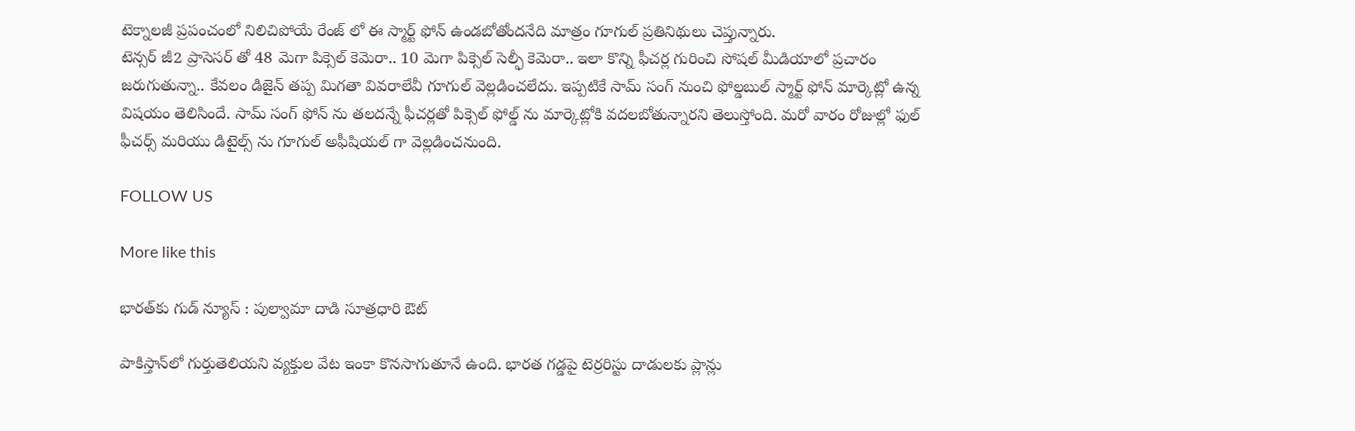టెక్నాలజీ ప్రపంచంలో నిలిచిపోయే రేంజ్ లో ఈ స్మార్ట్ ఫోన్ ఉండబోతోందనేది మాత్రం గూగుల్ ప్రతినిథులు చెప్తున్నారు.
టెన్సర్ జీ2 ప్రాసెసర్ తో 48 మెగా పిక్సెల్ కెమెరా.. 10 మెగా పిక్సెల్ సెల్ఫీ కెమెరా.. ఇలా కొన్ని ఫీచర్ల గురించి సోషల్ మీడియాలో ప్రచారం జరుగుతున్నా.. కేవలం డిజైన్ తప్ప మిగతా వివరాలేవీ గూగుల్ వెల్లడించలేదు. ఇప్పటికే సామ్ సంగ్ నుంచి ఫోల్డబుల్ స్మార్ట్ ఫోన్ మార్కెట్లో ఉన్న విషయం తెలిసిందే. సామ్ సంగ్ ఫోన్ ను తలదన్నే ఫీచర్లతో పిక్సెల్ ఫోల్డ్ ను మార్కెట్లోకి వదలబోతున్నారని తెలుస్తోంది. మరో వారం రోజుల్లో ఫుల్ ఫీచర్స్ మరియు డిటైల్స్ ను గూగుల్ అఫీషియల్ గా వెల్లడించనుంది.

FOLLOW US

More like this

భారత్‌కు గుడ్ న్యూస్ : పుల్వామా దాడి సూత్రధారి ఔట్

పాకిస్తాన్‌లో గుర్తుతెలియని వ్యక్తుల వేట ఇంకా కొనసాగుతూనే ఉంది. భారత గడ్డపై టెర్రరిస్టు దాడులకు ప్లాన్లు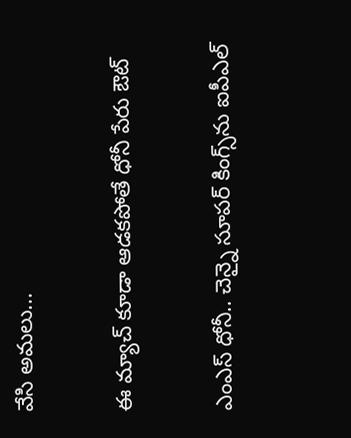వేసి అమలు...

ఈ మ్యాచ్ కూడా ఆడకపోతే ధోనీ పేరు ఔట్

ఎంఎస్ ధోనీ.. చెన్నై సూపర్ కింగ్స్‌ను ఐపీఎల్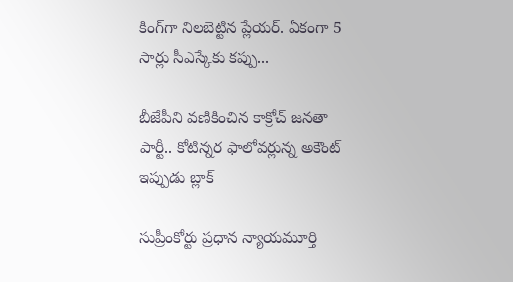కింగ్‌గా నిలబెట్టిన ప్లేయర్. ఏకంగా 5 సార్లు సీఎస్కేకు కప్పు...

బీజేపీని వణికించిన కాక్రోచ్ జనతా పార్టీ.. కోటిన్నర ఫాలోవర్లున్న అకౌంట్ ఇప్పుడు బ్లాక్

సుప్రీంకోర్టు ప్రధాన న్యాయమూర్తి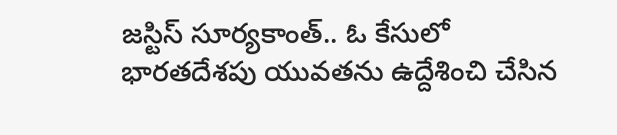జస్టిస్ సూర్యకాంత్.. ఓ కేసులో భారతదేశపు యువతను ఉద్దేశించి చేసిన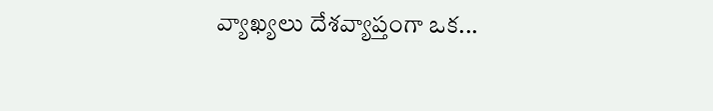వ్యాఖ్యలు దేశవ్యాప్తంగా ఒక...